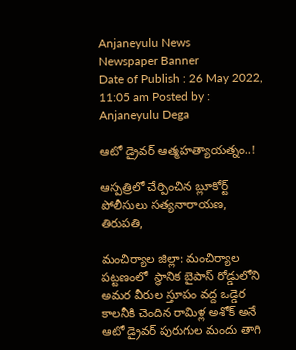Anjaneyulu News
Newspaper Banner
Date of Publish : 26 May 2022, 11:05 am Posted by : Anjaneyulu Dega

ఆటో డ్రైవర్ ఆత్మహత్యాయత్నం..!

ఆస్పత్రిలో చేర్పించిన బ్లూకోర్ట్ పోలీసులు సత్యనారాయణ, తిరుపతి,

మంచిర్యాల జిల్లా: మంచిర్యాల పట్టణంలో  స్థానిక బైపాస్ రోడ్డులోని అమర వీరుల స్తూపం వద్ద ఒడ్డెర కాలనీకి చెందిన రామిళ్ల అశోక్ అనే ఆటో డ్రైవర్ పురుగుల మందు తాగి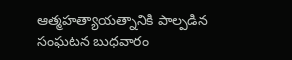ఆత్మహత్యాయత్నానికి పాల్పడిన సంఘటన బుధవారం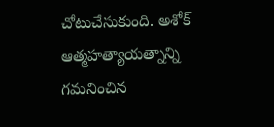చోటుచేసుకుంది. అశోక్ ఆత్మహత్యాయత్నాన్ని గమనించిన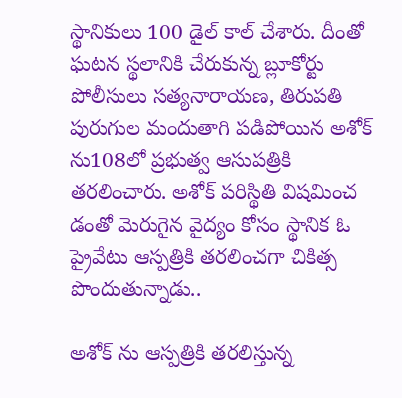స్థానికులు 100 డైల్ కాల్ చేశారు. దీంతో ఘటన స్థలానికి చేరుకున్న బ్లూకోర్టు పోలీసులు సత్యనారాయణ, తిరుపతి పురుగుల మందుతాగి పడిపోయిన అశోక్ ను108లో ప్రభుత్వ ఆసుపత్రికి తరలించారు. అశోక్ పరిస్థితి విషమించ డంతో మెరుగైన వైద్యం కోసం స్థానిక ఓ ప్రైవేటు ఆస్పత్రికి తరలించగా చికిత్స పొందుతున్నాడు..

అశోక్ ను ఆస్పత్రికి తరలిస్తున్న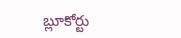బ్లూకోర్టు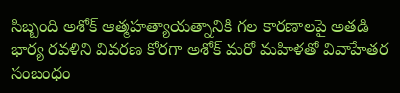సిబ్బంది అశోక్ ఆత్మహత్యాయత్నానికి గల కారణాలపై అతడి భార్య రవళిని వివరణ కోరగా అశోక్ మరో మహిళతో వివాహేతర సంబంధం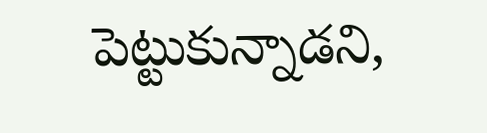పెట్టుకున్నాడని,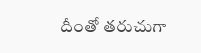దీంతో తరుచుగా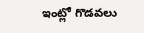ఇంట్లో గొడవలు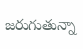జరుగుతున్నా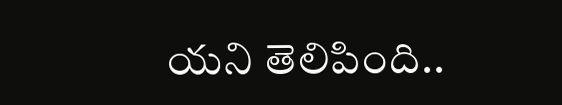యని తెలిపింది..